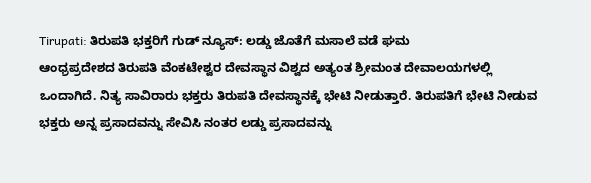Tirupati: ತಿರುಪತಿ ಭಕ್ತರಿಗೆ ಗುಡ್ ನ್ಯೂಸ್: ಲಡ್ಡು ಜೊತೆಗೆ ಮಸಾಲೆ ವಡೆ ಘಮ
ಆಂಧ್ರಪ್ರದೇಶದ ತಿರುಪತಿ ವೆಂಕಟೇಶ್ವರ ದೇವಸ್ಥಾನ ವಿಶ್ವದ ಅತ್ಯಂತ ಶ್ರೀಮಂತ ದೇವಾಲಯಗಳಲ್ಲಿ ಒಂದಾಗಿದೆ. ನಿತ್ಯ ಸಾವಿರಾರು ಭಕ್ತರು ತಿರುಪತಿ ದೇವಸ್ಥಾನಕ್ಕೆ ಭೇಟಿ ನೀಡುತ್ತಾರೆ. ತಿರುಪತಿಗೆ ಭೇಟಿ ನೀಡುವ ಭಕ್ತರು ಅನ್ನ ಪ್ರಸಾದವನ್ನು ಸೇವಿಸಿ ನಂತರ ಲಡ್ಡು ಪ್ರಸಾದವನ್ನು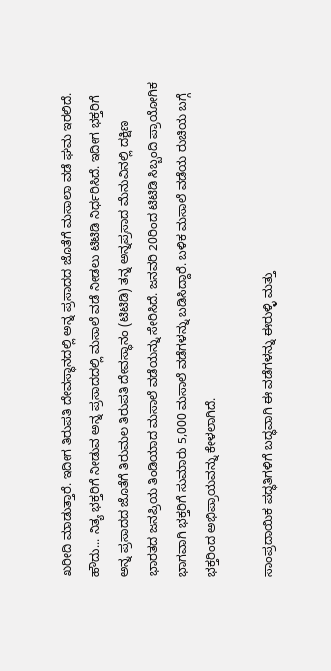ಖರೀದಿ ಮಾಡುತ್ತಾರೆ. ಇದೀಗ ತಿರುಪತಿ ದೇವಸ್ಥಾನದಲ್ಲಿ ಅನ್ನ ಪ್ರಸಾದದ ಜೊತೆಗೆ ಮಸಾಲಾ ವಡೆ ಘಮ ಇರಲಿದೆ.
ಹೌದು... ನಿತ್ಯ ಭಕ್ತರಿಗೆ ನೀಡುವ ಅನ್ನ ಪ್ರಸಾದದಲ್ಲಿ ಮಸಾಲೆ ವಡೆ ನೀಡಲು ಟಿಟಿಡಿ ನಿರ್ಧರಿಸಿದೆ. ಇದೀಗ ಭಕ್ತರಿಗೆ ಅನ್ನ ಪ್ರಸಾದದ ಜೊತೆಗೆ ತಿರುಮಲ ತಿರುಪತಿ ದೇವಸ್ಥಾನಂ (ಟಿಟಿಡಿ) ತನ್ನ ಅನ್ನಪ್ರಸಾದ ಮೆನುವಿನಲ್ಲಿ ದಕ್ಷಿಣ ಭಾರತದ ಜನಪ್ರಿಯ ತಿಂಡಿಯಾದ ಮಸಾಲೆ ವಡೆಯನ್ನು ಸೇರಿಸಿದೆ. ಜನವರಿ 20ರಿಂದ ಟಿಟಿಡಿ ಸಿಬ್ಬಂದಿ ಪ್ರಾಯೋಗಿಕ ಭಾಗವಾಗಿ ಭಕ್ತರಿಗೆ ಸುಮಾರು 5,000 ಮಸಾಲೆ ವಡೆಗಳನ್ನು ಬಡಿಸಿದ್ದಾರೆ. ಬಳಿಕ ಮಸಾಲೆ ವಡೆಯ ರುಚಿಯ ಬಗ್ಗೆ ಭಕ್ತರಿಂದ ಅಭಿಪ್ರಾಯವನ್ನು ಕೇಳಲಾಗಿದೆ.

ಸಾಂಪ್ರದಾಯಿಕ ಪದ್ಧತಿಗಳಿಗೆ ಬದ್ಧವಾಗಿ ಈ ವಡೆಗಳನ್ನು ಈರುಳ್ಳಿ ಮತ್ತು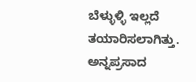ಬೆಳ್ಳುಳ್ಳಿ ಇಲ್ಲದೆ ತಯಾರಿಸಲಾಗಿತ್ತು. ಅನ್ನಪ್ರಸಾದ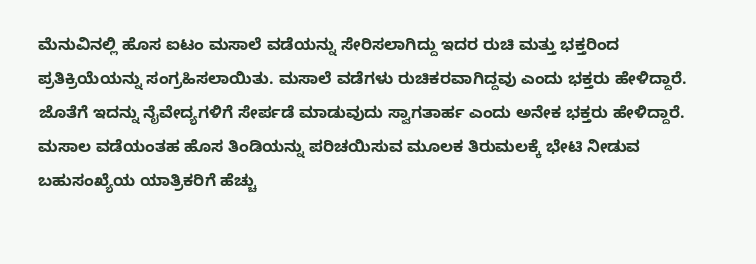ಮೆನುವಿನಲ್ಲಿ ಹೊಸ ಐಟಂ ಮಸಾಲೆ ವಡೆಯನ್ನು ಸೇರಿಸಲಾಗಿದ್ದು ಇದರ ರುಚಿ ಮತ್ತು ಭಕ್ತರಿಂದ ಪ್ರತಿಕ್ರಿಯೆಯನ್ನು ಸಂಗ್ರಹಿಸಲಾಯಿತು. ಮಸಾಲೆ ವಡೆಗಳು ರುಚಿಕರವಾಗಿದ್ದವು ಎಂದು ಭಕ್ತರು ಹೇಳಿದ್ದಾರೆ. ಜೊತೆಗೆ ಇದನ್ನು ನೈವೇದ್ಯಗಳಿಗೆ ಸೇರ್ಪಡೆ ಮಾಡುವುದು ಸ್ವಾಗತಾರ್ಹ ಎಂದು ಅನೇಕ ಭಕ್ತರು ಹೇಳಿದ್ದಾರೆ.
ಮಸಾಲ ವಡೆಯಂತಹ ಹೊಸ ತಿಂಡಿಯನ್ನು ಪರಿಚಯಿಸುವ ಮೂಲಕ ತಿರುಮಲಕ್ಕೆ ಭೇಟಿ ನೀಡುವ ಬಹುಸಂಖ್ಯೆಯ ಯಾತ್ರಿಕರಿಗೆ ಹೆಚ್ಚು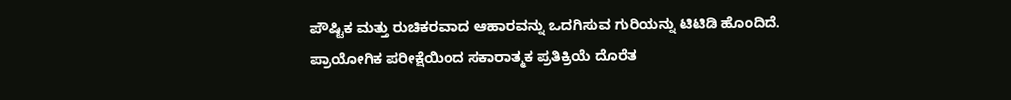ಪೌಷ್ಟಿಕ ಮತ್ತು ರುಚಿಕರವಾದ ಆಹಾರವನ್ನು ಒದಗಿಸುವ ಗುರಿಯನ್ನು ಟಿಟಿಡಿ ಹೊಂದಿದೆ.
ಪ್ರಾಯೋಗಿಕ ಪರೀಕ್ಷೆಯಿಂದ ಸಕಾರಾತ್ಮಕ ಪ್ರತಿಕ್ರಿಯೆ ದೊರೆತ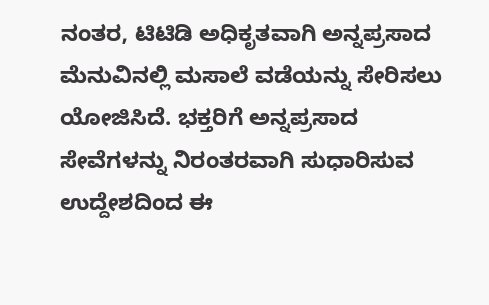ನಂತರ, ಟಿಟಿಡಿ ಅಧಿಕೃತವಾಗಿ ಅನ್ನಪ್ರಸಾದ ಮೆನುವಿನಲ್ಲಿ ಮಸಾಲೆ ವಡೆಯನ್ನು ಸೇರಿಸಲು ಯೋಜಿಸಿದೆ. ಭಕ್ತರಿಗೆ ಅನ್ನಪ್ರಸಾದ ಸೇವೆಗಳನ್ನು ನಿರಂತರವಾಗಿ ಸುಧಾರಿಸುವ ಉದ್ದೇಶದಿಂದ ಈ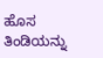ಹೊಸ ತಿಂಡಿಯನ್ನು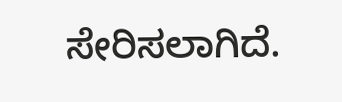ಸೇರಿಸಲಾಗಿದೆ.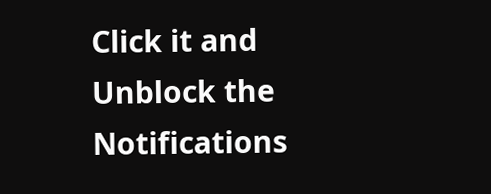Click it and Unblock the Notifications